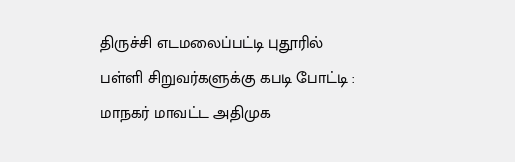திருச்சி எடமலைப்பட்டி புதூரில் பள்ளி சிறுவர்களுக்கு கபடி போட்டி : மாநகர் மாவட்ட அதிமுக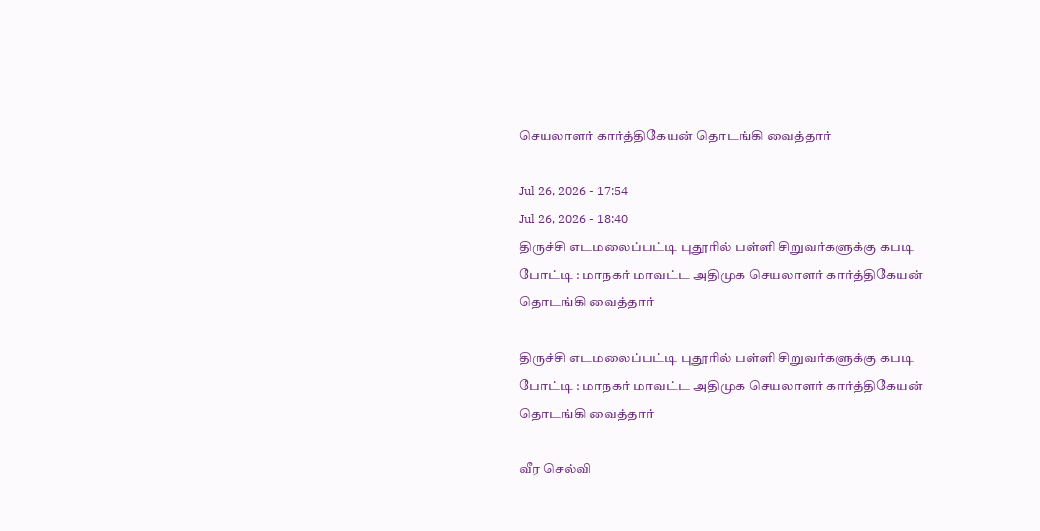செயலாளர் கார்த்திகேயன் தொடங்கி வைத்தார்

Jul 26, 2026 - 17:54
Jul 26, 2026 - 18:40
திருச்சி எடமலைப்பட்டி புதூரில் பள்ளி சிறுவர்களுக்கு கபடி போட்டி : மாநகர் மாவட்ட அதிமுக செயலாளர் கார்த்திகேயன் தொடங்கி வைத்தார்

திருச்சி எடமலைப்பட்டி புதூரில் பள்ளி சிறுவர்களுக்கு கபடி போட்டி : மாநகர் மாவட்ட அதிமுக செயலாளர் கார்த்திகேயன் தொடங்கி வைத்தார்

வீர செல்வி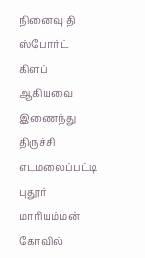நினைவு தி ஸ்போர்ட் கிளப் ஆகியவை இணைந்து திருச்சி எடமலைப்பட்டி புதூர் மாரியம்மன் கோவில்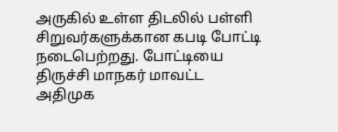அருகில் உள்ள திடலில் பள்ளி சிறுவர்களுக்கான கபடி போட்டி நடைபெற்றது. போட்டியை திருச்சி மாநகர் மாவட்ட அதிமுக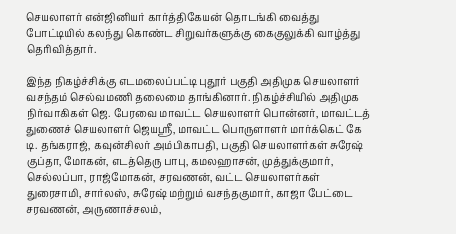செயலாளர் என்ஜினியர் கார்த்திகேயன் தொடங்கி வைத்து போட்டியில் கலந்து கொண்ட சிறுவர்களுக்கு கைகுலுக்கி வாழ்த்து தெரிவித்தார்.

இந்த நிகழ்ச்சிக்கு எடமலைப்பட்டி புதூர் பகுதி அதிமுக செயலாளர் வசந்தம் செல்வமணி தலைமை தாங்கினார். நிகழ்ச்சியில் அதிமுக நிர்வாகிகள் ஜெ. பேரவை மாவட்ட செயலாளர் பொன்னர், மாவட்டத் துணைச் செயலாளர் ஜெயஸ்ரீ, மாவட்ட பொருளாளர் மார்க்கெட் கே டி. தங்கராஜ், கவுன்சிலர் அம்பிகாபதி, பகுதி செயலாளர்கள் சுரேஷ் குப்தா, மோகன், எடத்தெரு பாபு, கமலஹாசன், முத்துக்குமார், செல்லப்பா, ராஜ்மோகன், சரவணன், வட்ட செயலாளர்கள் துரைசாமி, சார்லஸ், சுரேஷ் மற்றும் வசந்தகுமார், காஜா பேட்டை சரவணன், அருணாச்சலம்,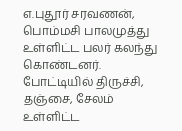எ.புதூர் சரவணன், பொம்மசி பாலமுத்து உள்ளிட்ட பலர் கலந்து கொண்டனர். போட்டியில் திருச்சி, தஞ்சை, சேலம் உள்ளிட்ட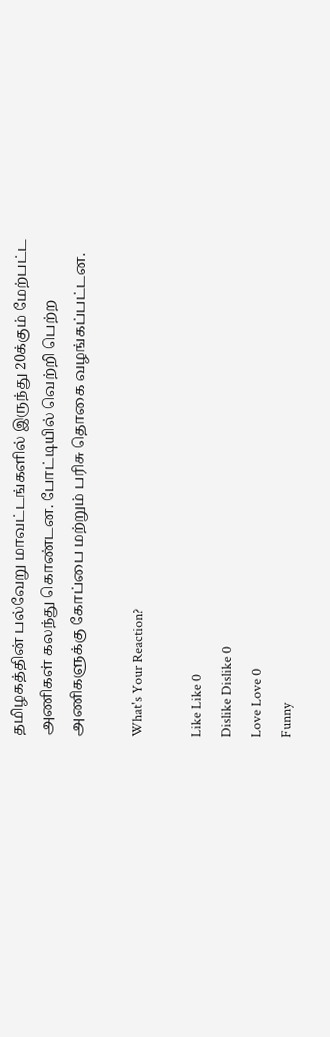தமிழகத்தின் பல்வேறு மாவட்டங்களில் இருந்து 20க்கும் மேற்பட்ட அணிகள் கலந்து கொண்டன. போட்டியில் வெற்றி பெற்ற அணிகளுக்கு கோப்பை மற்றும் பரிசு தொகை வழங்கப்பட்டன.

What's Your Reaction?

Like Like 0
Dislike Dislike 0
Love Love 0
Funny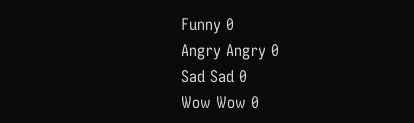Funny 0
Angry Angry 0
Sad Sad 0
Wow Wow 0